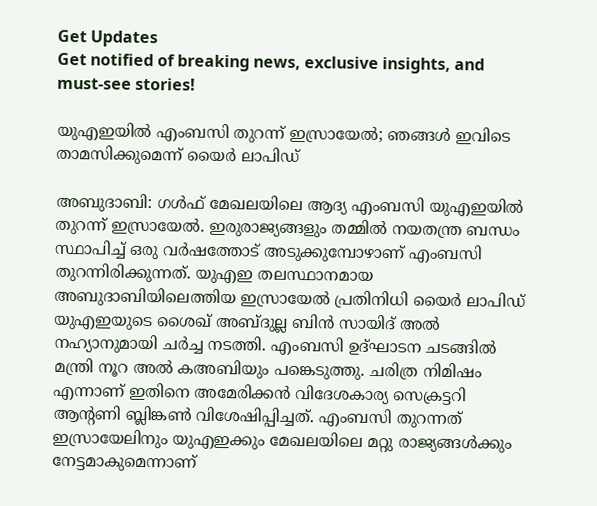Get Updates
Get notified of breaking news, exclusive insights, and must-see stories!

യുഎഇയില്‍ എംബസി തുറന്ന് ഇസ്രായേല്‍; ഞങ്ങള്‍ ഇവിടെ താമസിക്കുമെന്ന് യൈര്‍ ലാപിഡ്

അബുദാബി: ഗള്‍ഫ് മേഖലയിലെ ആദ്യ എംബസി യുഎഇയില്‍ തുറന്ന് ഇസ്രായേല്‍. ഇരുരാജ്യങ്ങളും തമ്മില്‍ നയതന്ത്ര ബന്ധം സ്ഥാപിച്ച് ഒരു വര്‍ഷത്തോട് അടുക്കുമ്പോഴാണ് എംബസി തുറന്നിരിക്കുന്നത്. യുഎഇ തലസ്ഥാനമായ അബുദാബിയിലെത്തിയ ഇസ്രായേല്‍ പ്രതിനിധി യൈര്‍ ലാപിഡ് യുഎഇയുടെ ശൈഖ് അബ്ദുല്ല ബിന്‍ സായിദ് അല്‍ നഹ്യാനുമായി ചര്‍ച്ച നടത്തി. എംബസി ഉദ്ഘാടന ചടങ്ങില്‍ മന്ത്രി നൂറ അല്‍ കഅബിയും പങ്കെടുത്തു. ചരിത്ര നിമിഷം എന്നാണ് ഇതിനെ അമേരിക്കന്‍ വിദേശകാര്യ സെക്രട്ടറി ആന്റണി ബ്ലിങ്കണ്‍ വിശേഷിപ്പിച്ചത്. എംബസി തുറന്നത് ഇസ്രായേലിനും യുഎഇക്കും മേഖലയിലെ മറ്റു രാജ്യങ്ങള്‍ക്കും നേട്ടമാകുമെന്നാണ്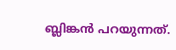ബ്ലിങ്കന്‍ പറയുന്നത്.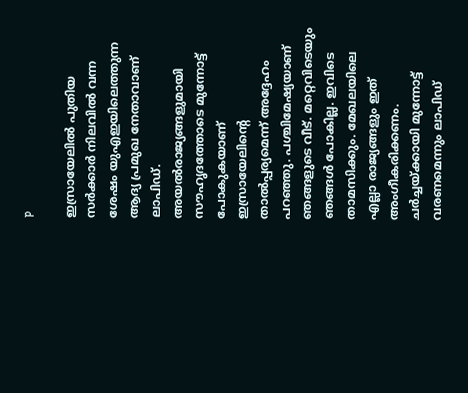p

ഇസ്രായേലില്‍ പുതിയ സര്‍ക്കാര്‍ നിലവില്‍ വന്ന ശേഷം യുഎഇയിലെത്തുന്ന ആദ്യ പ്രമുഖ നേതാവാണ് ലാപിഡ്. അയല്‍രാജ്യങ്ങളുമായി സൗഹൃദത്തോടെ മുന്നോട്ട് പോകുകയാണ് ഇസ്രായേലിന്റെ താല്‍പ്പര്യമെന്ന് അദ്ദേഹം പറഞ്ഞു. പശ്ചിമേഷ്യയാണ് ഞങ്ങളുടെ വീട്. മറ്റെവിടെയും ഞങ്ങള്‍ പോകില്ല. ഇവിടെ താമസിക്കും. മേഖലയിലെ എല്ലാ രാജ്യങ്ങളും ഇത് അംഗീകരിക്കണം. ചര്‍ച്ചയ്ക്കായി മുന്നോട്ട് വരണമെന്നും ലാപിഡ്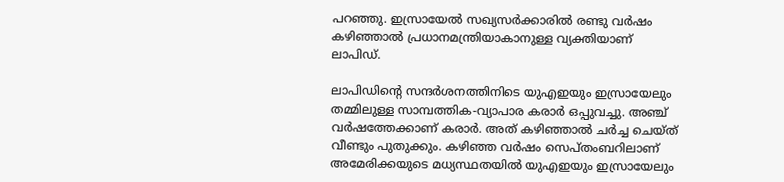പറഞ്ഞു. ഇസ്രായേല്‍ സഖ്യസര്‍ക്കാരില്‍ രണ്ടു വര്‍ഷം കഴിഞ്ഞാല്‍ പ്രധാനമന്ത്രിയാകാനുള്ള വ്യക്തിയാണ് ലാപിഡ്.

ലാപിഡിന്റെ സന്ദര്‍ശനത്തിനിടെ യുഎഇയും ഇസ്രായേലും തമ്മിലുള്ള സാമ്പത്തിക-വ്യാപാര കരാര്‍ ഒപ്പുവച്ചു. അഞ്ച് വര്‍ഷത്തേക്കാണ് കരാര്‍. അത് കഴിഞ്ഞാല്‍ ചര്‍ച്ച ചെയ്ത് വീണ്ടും പുതുക്കും. കഴിഞ്ഞ വര്‍ഷം സെപ്തംബറിലാണ് അമേരിക്കയുടെ മധ്യസ്ഥതയില്‍ യുഎഇയും ഇസ്രായേലും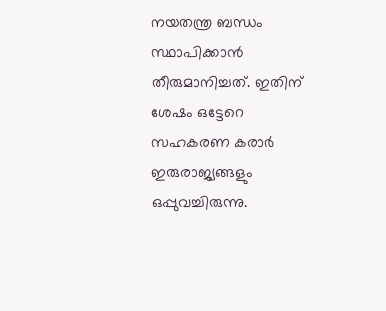നയതന്ത്ര ബന്ധം സ്ഥാപിക്കാന്‍ തീരുമാനിച്ചത്. ഇതിന് ശേഷം ഒട്ടേറെ സഹകരണ കരാര്‍ ഇരുരാജ്യങ്ങളും ഒപ്പുവച്ചിരുന്നു.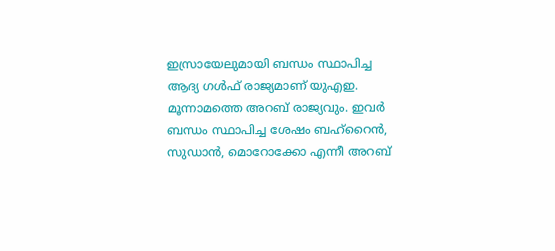ഇസ്രായേലുമായി ബന്ധം സ്ഥാപിച്ച ആദ്യ ഗള്‍ഫ് രാജ്യമാണ് യുഎഇ. മൂന്നാമത്തെ അറബ് രാജ്യവും. ഇവര്‍ ബന്ധം സ്ഥാപിച്ച ശേഷം ബഹ്‌റൈന്‍, സുഡാന്‍, മൊറോക്കോ എന്നീ അറബ്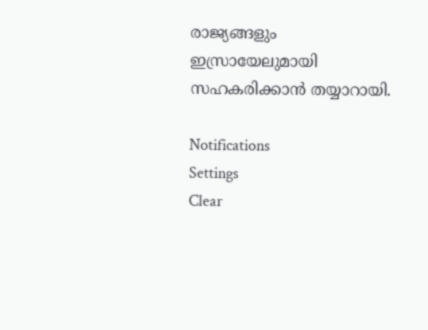രാജ്യങ്ങളും ഇസ്രായേലുമായി സഹകരിക്കാന്‍ തയ്യാറായി.

Notifications
Settings
Clear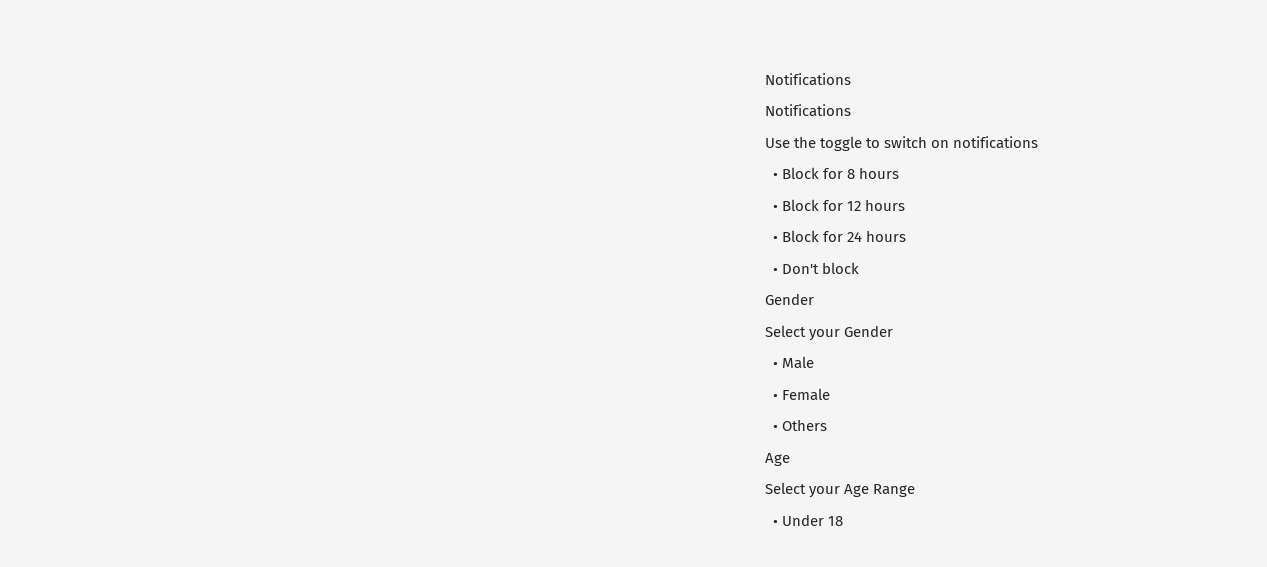Notifications
Notifications
Use the toggle to switch on notifications
  • Block for 8 hours
  • Block for 12 hours
  • Block for 24 hours
  • Don't block
Gender
Select your Gender
  • Male
  • Female
  • Others
Age
Select your Age Range
  • Under 18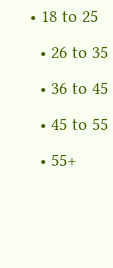• 18 to 25
  • 26 to 35
  • 36 to 45
  • 45 to 55
  • 55+